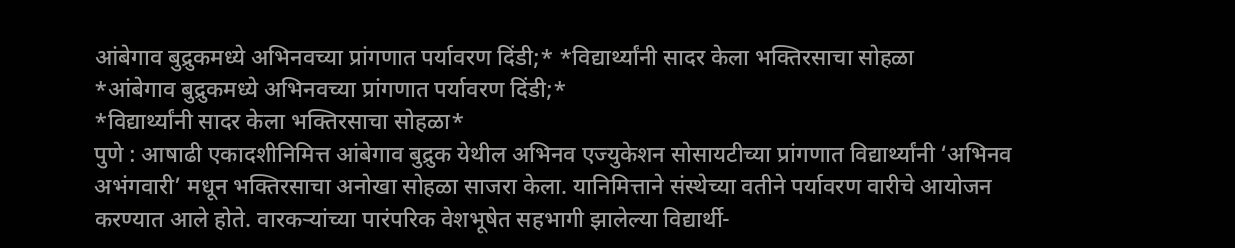आंबेगाव बुद्रुकमध्ये अभिनवच्या प्रांगणात पर्यावरण दिंडी;* *विद्यार्थ्यांनी सादर केला भक्तिरसाचा सोहळा
*आंबेगाव बुद्रुकमध्ये अभिनवच्या प्रांगणात पर्यावरण दिंडी;*
*विद्यार्थ्यांनी सादर केला भक्तिरसाचा सोहळा*
पुणे : आषाढी एकादशीनिमित्त आंबेगाव बुद्रुक येथील अभिनव एज्युकेशन सोसायटीच्या प्रांगणात विद्यार्थ्यांनी ‘अभिनव अभंगवारी’ मधून भक्तिरसाचा अनोखा सोहळा साजरा केला. यानिमित्ताने संस्थेच्या वतीने पर्यावरण वारीचे आयोजन करण्यात आले होते. वारकऱ्यांच्या पारंपरिक वेशभूषेत सहभागी झालेल्या विद्यार्थी-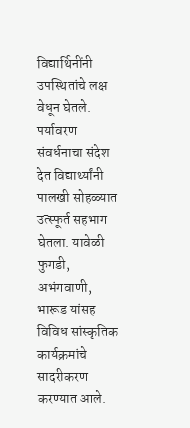विद्यार्थिनींनी उपस्थितांचे लक्ष वेधून घेतले.
पर्यावरण संवर्धनाचा संदेश देत विद्यार्थ्यांनी पालखी सोहळ्यात उत्स्फूर्त सहभाग घेतला. यावेळी फुगडी, अभंगवाणी, भारूड यांसह विविध सांस्कृतिक कार्यक्रमांचे सादरीकरण करण्यात आले.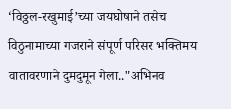‘विठ्ठल-रखुमाई’च्या जयघोषाने तसेच विठुनामाच्या गजराने संपूर्ण परिसर भक्तिमय वातावरणाने दुमदुमून गेला.."अभिनव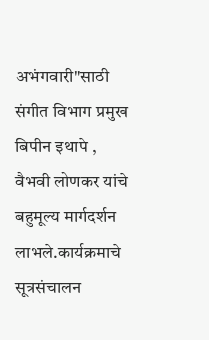अभंगवारी"साठी संगीत विभाग प्रमुख बिपीन इथापे , वैभवी लोणकर यांचे बहुमूल्य मार्गदर्शन लाभले.कार्यक्रमाचे सूत्रसंचालन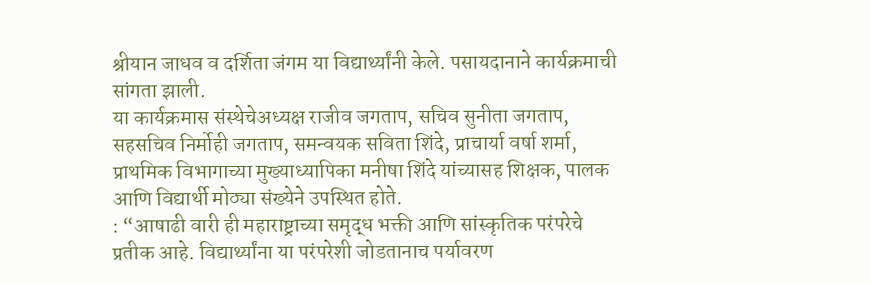श्रीयान जाधव व दर्शिता जंगम या विद्यार्थ्यांनी केले. पसायदानाने कार्यक्रमाची सांगता झाली.
या कार्यक्रमास संस्थेचेअध्यक्ष राजीव जगताप, सचिव सुनीता जगताप, सहसचिव निर्मोही जगताप, समन्वयक सविता शिंदे, प्राचार्या वर्षा शर्मा, प्राथमिक विभागाच्या मुख्याध्यापिका मनीषा शिंदे यांच्यासह शिक्षक, पालक आणि विद्यार्थी मोठ्या संख्येने उपस्थित होते.
: “आषाढी वारी ही महाराष्ट्राच्या समृद्ध भक्ती आणि सांस्कृतिक परंपरेचे प्रतीक आहे. विद्यार्थ्यांना या परंपरेशी जोडतानाच पर्यावरण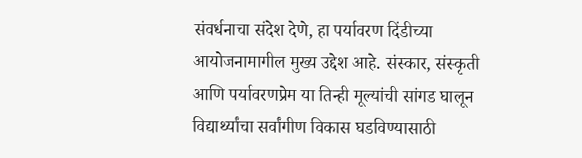संवर्धनाचा संदेश देणे, हा पर्यावरण दिंडीच्या आयोजनामागील मुख्य उद्देश आहे. संस्कार, संस्कृती आणि पर्यावरणप्रेम या तिन्ही मूल्यांची सांगड घालून विद्यार्थ्यांचा सर्वांगीण विकास घडविण्यासाठी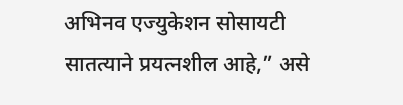अभिनव एज्युकेशन सोसायटी सातत्याने प्रयत्नशील आहे,” असे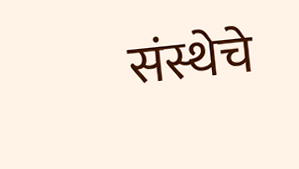संस्थेचे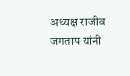अध्यक्ष राजीव जगताप यांनी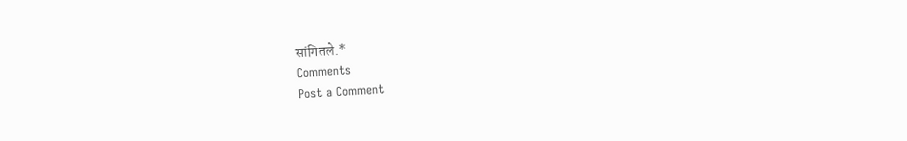सांगितले.*
Comments
Post a Comment